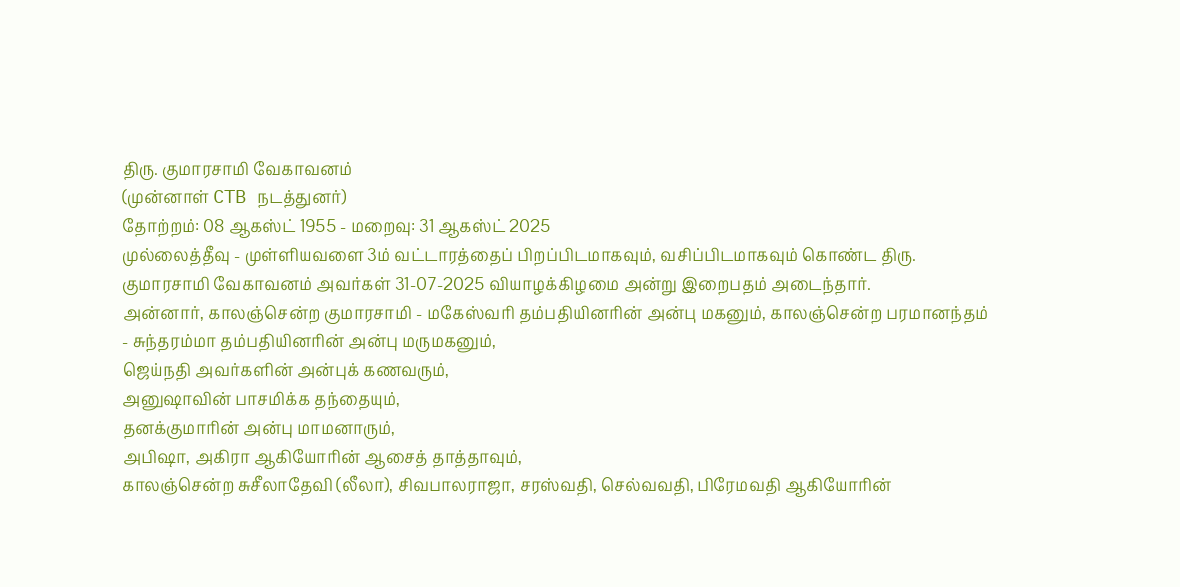திரு. குமாரசாமி வேகாவனம்
(முன்னாள் CTB நடத்துனர்)
தோற்றம்: 08 ஆகஸ்ட் 1955 - மறைவு: 31 ஆகஸ்ட் 2025
முல்லைத்தீவு - முள்ளியவளை 3ம் வட்டாரத்தைப் பிறப்பிடமாகவும், வசிப்பிடமாகவும் கொண்ட திரு. குமாரசாமி வேகாவனம் அவர்கள் 31-07-2025 வியாழக்கிழமை அன்று இறைபதம் அடைந்தார்.
அன்னார், காலஞ்சென்ற குமாரசாமி - மகேஸ்வரி தம்பதியினரின் அன்பு மகனும், காலஞ்சென்ற பரமானந்தம் - சுந்தரம்மா தம்பதியினரின் அன்பு மருமகனும்,
ஜெய்நதி அவர்களின் அன்புக் கணவரும்,
அனுஷாவின் பாசமிக்க தந்தையும்,
தனக்குமாரின் அன்பு மாமனாரும்,
அபிஷா, அகிரா ஆகியோரின் ஆசைத் தாத்தாவும்,
காலஞ்சென்ற சுசீலாதேவி (லீலா), சிவபாலராஜா, சரஸ்வதி, செல்வவதி, பிரேமவதி ஆகியோரின்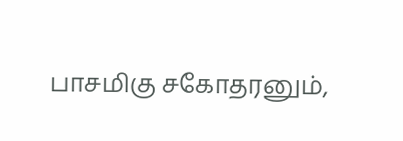பாசமிகு சகோதரனும்,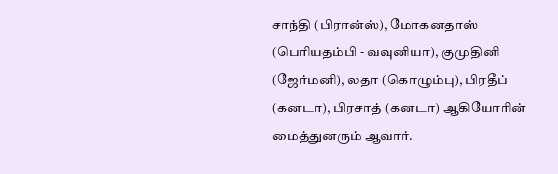சாந்தி (பிரான்ஸ்), மோகனதாஸ் (பெரியதம்பி - வவுனியா), குமுதினி (ஜேர்மனி), லதா (கொழும்பு), பிரதீப் (கனடா), பிரசாத் (கனடா) ஆகியோரின் மைத்துனரும் ஆவார்.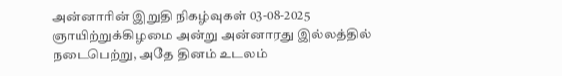அன்னாரின் இறுதி நிகழ்வுகள் 03-08-2025 ஞாயிற்றுக்கிழமை அன்று அன்னாரது இல்லத்தில் நடைபெற்று, அதே தினம் உடலம்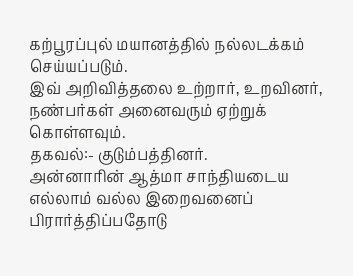கற்பூரப்புல் மயானத்தில் நல்லடக்கம் செய்யப்படும்.
இவ் அறிவித்தலை உற்றார், உறவினர், நண்பர்கள் அனைவரும் ஏற்றுக் கொள்ளவும்.
தகவல்:- குடும்பத்தினர்.
அன்னாரின் ஆத்மா சாந்தியடைய எல்லாம் வல்ல இறைவனைப் பிரார்த்திப்பதோடு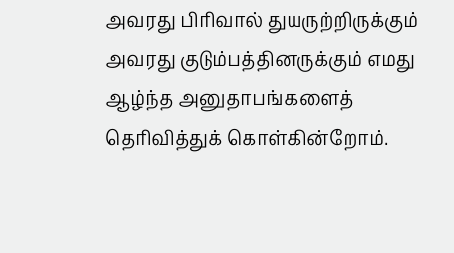அவரது பிரிவால் துயருற்றிருக்கும் அவரது குடும்பத்தினருக்கும் எமது ஆழ்ந்த அனுதாபங்களைத் தெரிவித்துக் கொள்கின்றோம்.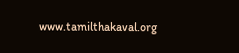www.tamilthakaval.org